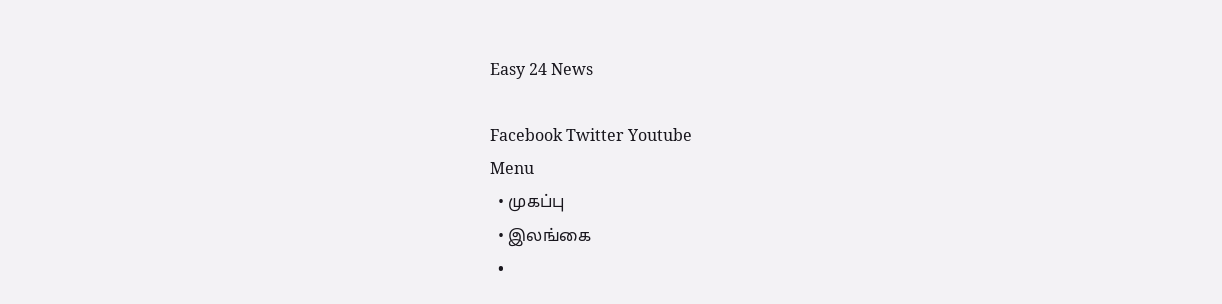Easy 24 News

Facebook Twitter Youtube
Menu
  • முகப்பு
  • இலங்கை
  •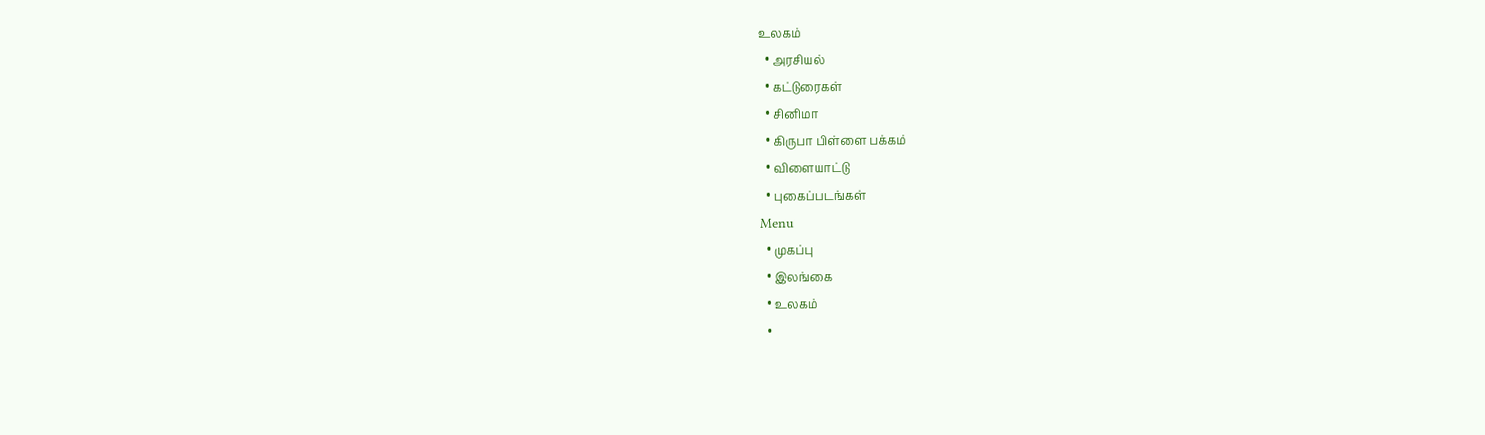உலகம்
  • அரசியல்
  • கட்டுரைகள்
  • சினிமா
  • கிருபா பிள்ளை பக்கம்
  • விளையாட்டு
  • புகைப்படங்கள்
Menu
  • முகப்பு
  • இலங்கை
  • உலகம்
  •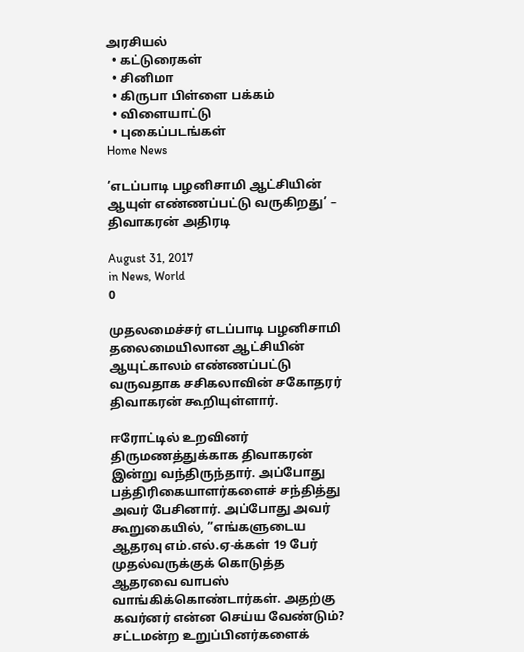அரசியல்
  • கட்டுரைகள்
  • சினிமா
  • கிருபா பிள்ளை பக்கம்
  • விளையாட்டு
  • புகைப்படங்கள்
Home News

’எடப்பாடி பழனிசாமி ஆட்சியின் ஆயுள் எண்ணப்பட்டு வருகிறது’ – திவாகரன் அதிரடி

August 31, 2017
in News, World
0

முதலமைச்சர் எடப்பாடி பழனிசாமி தலைமையிலான ஆட்சியின் ஆயுட்காலம் எண்ணப்பட்டு வருவதாக சசிகலாவின் சகோதரர் திவாகரன் கூறியுள்ளார்.

ஈரோட்டில் உறவினர் திருமணத்துக்காக திவாகரன் இன்று வந்திருந்தார். அப்போது பத்திரிகையாளர்களைச் சந்தித்து அவர் பேசினார். அப்போது அவர் கூறுகையில், ”எங்களுடைய ஆதரவு எம்.எல்.ஏ-க்கள் 19 பேர் முதல்வருக்குக் கொடுத்த ஆதரவை வாபஸ் வாங்கிக்கொண்டார்கள். அதற்கு கவர்னர் என்ன செய்ய வேண்டும்? சட்டமன்ற உறுப்பினர்களைக்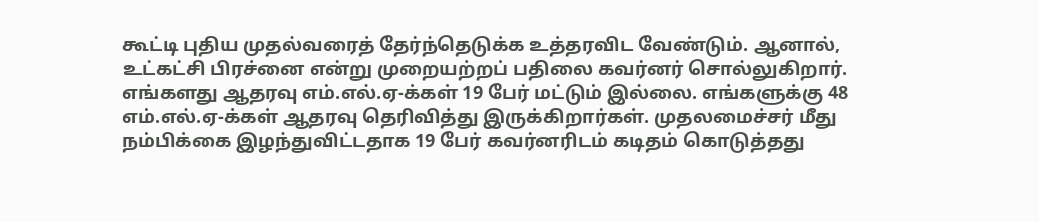கூட்டி புதிய முதல்வரைத் தேர்ந்தெடுக்க உத்தரவிட வேண்டும். ஆனால், உட்கட்சி பிரச்னை என்று முறையற்றப் பதிலை கவர்னர் சொல்லுகிறார். எங்களது ஆதரவு எம்.எல்.ஏ-க்கள் 19 பேர் மட்டும் இல்லை. எங்களுக்கு 48 எம்.எல்.ஏ-க்கள் ஆதரவு தெரிவித்து இருக்கிறார்கள். முதலமைச்சர் மீது நம்பிக்கை இழந்துவிட்டதாக 19 பேர் கவர்னரிடம் கடிதம் கொடுத்தது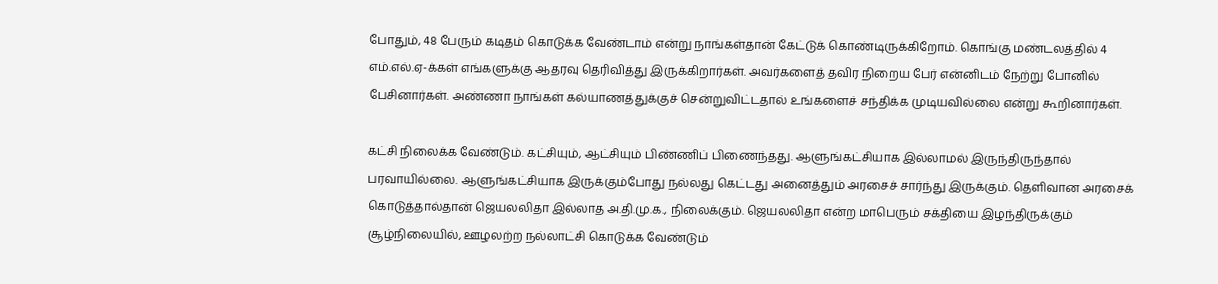போதும், 48 பேரும் கடிதம் கொடுக்க வேண்டாம் என்று நாங்கள்தான் கேட்டுக் கொண்டிருக்கிறோம். கொங்கு மண்டலத்தில் 4 எம்.எல்.ஏ-க்கள் எங்களுக்கு ஆதரவு தெரிவித்து இருக்கிறார்கள். அவர்களைத் தவிர நிறைய பேர் என்னிடம் நேற்று போனில் பேசினார்கள். அண்ணா நாங்கள் கல்யாணத்துக்குச் சென்றுவிட்டதால் உங்களைச் சந்திக்க முடியவில்லை என்று கூறினார்கள்.

கட்சி நிலைக்க வேண்டும். கட்சியும், ஆட்சியும் பிண்ணிப் பிணைந்தது. ஆளுங்கட்சியாக இல்லாமல் இருந்திருந்தால் பரவாயில்லை. ஆளுங்கட்சியாக இருக்கும்போது நல்லது கெட்டது அனைத்தும் அரசைச் சார்ந்து இருக்கும். தெளிவான அரசைக் கொடுத்தால்தான் ஜெயலலிதா இல்லாத அ.தி.மு.க., நிலைக்கும். ஜெயலலிதா என்ற மாபெரும் சக்தியை இழந்திருக்கும் சூழ்நிலையில், ஊழலற்ற நல்லாட்சி கொடுக்க வேண்டும்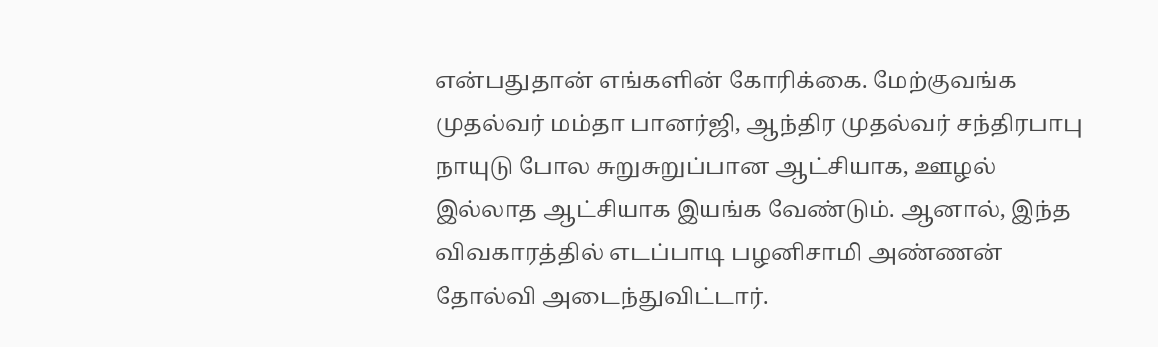என்பதுதான் எங்களின் கோரிக்கை. மேற்குவங்க முதல்வர் மம்தா பானர்ஜி, ஆந்திர முதல்வர் சந்திரபாபு நாயுடு போல சுறுசுறுப்பான ஆட்சியாக, ஊழல் இல்லாத ஆட்சியாக இயங்க வேண்டும். ஆனால், இந்த விவகாரத்தில் எடப்பாடி பழனிசாமி அண்ணன் தோல்வி அடைந்துவிட்டார்.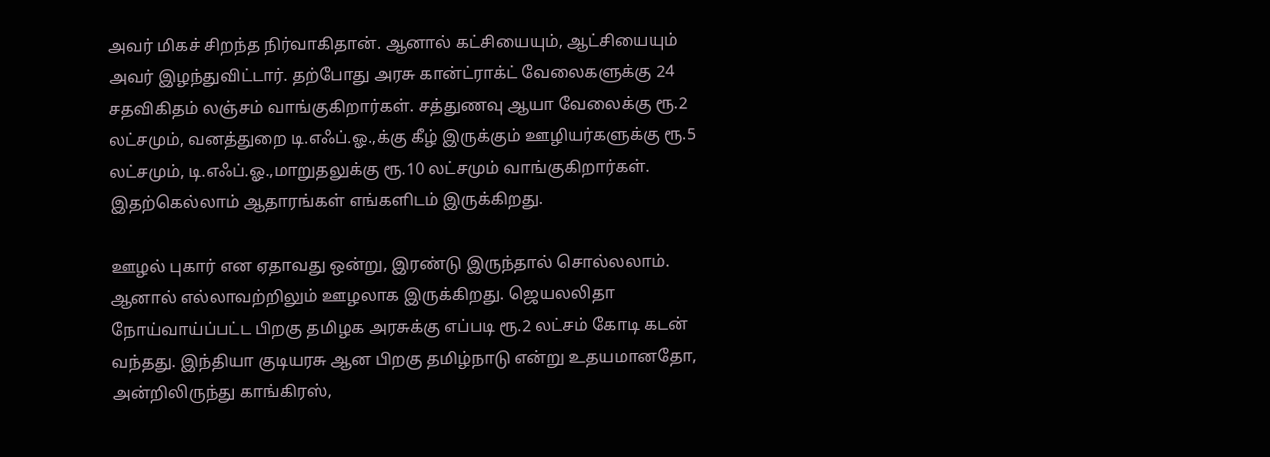அவர் மிகச் சிறந்த நிர்வாகிதான். ஆனால் கட்சியையும், ஆட்சியையும் அவர் இழந்துவிட்டார். தற்போது அரசு கான்ட்ராக்ட் வேலைகளுக்கு 24 சதவிகிதம் லஞ்சம் வாங்குகிறார்கள். சத்துணவு ஆயா வேலைக்கு ரூ.2 லட்சமும், வனத்துறை டி.எஃப்.ஓ.,க்கு கீழ் இருக்கும் ஊழியர்களுக்கு ரூ.5 லட்சமும், டி.எஃப்.ஓ.,மாறுதலுக்கு ரூ.10 லட்சமும் வாங்குகிறார்கள். இதற்கெல்லாம் ஆதாரங்கள் எங்களிடம் இருக்கிறது.

ஊழல் புகார் என ஏதாவது ஒன்று, இரண்டு இருந்தால் சொல்லலாம். ஆனால் எல்லாவற்றிலும் ஊழலாக இருக்கிறது. ஜெயலலிதா நோய்வாய்ப்பட்ட பிறகு தமிழக அரசுக்கு எப்படி ரூ.2 லட்சம் கோடி கடன் வந்தது. இந்தியா குடியரசு ஆன பிறகு தமிழ்நாடு என்று உதயமானதோ, அன்றிலிருந்து காங்கிரஸ்,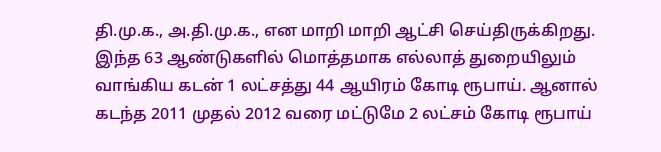தி.மு.க., அ.தி.மு.க., என மாறி மாறி ஆட்சி செய்திருக்கிறது. இந்த 63 ஆண்டுகளில் மொத்தமாக எல்லாத் துறையிலும் வாங்கிய கடன் 1 லட்சத்து 44 ஆயிரம் கோடி ரூபாய். ஆனால் கடந்த 2011 முதல் 2012 வரை மட்டுமே 2 லட்சம் கோடி ரூபாய்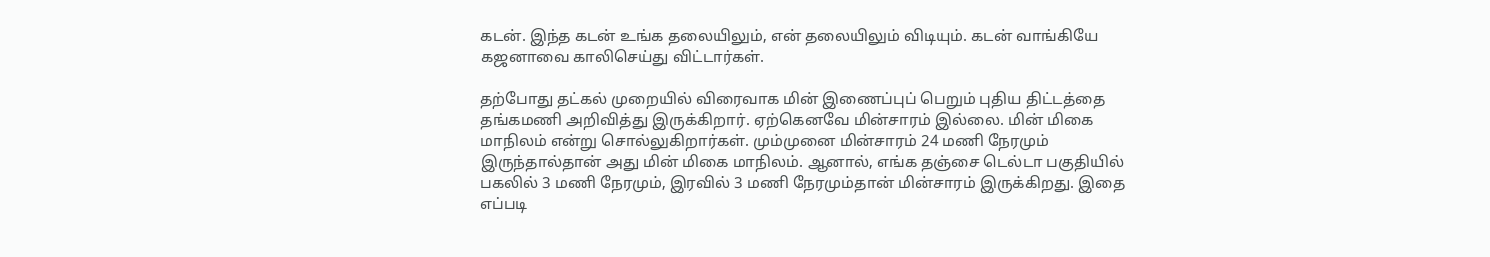கடன். இந்த கடன் உங்க தலையிலும், என் தலையிலும் விடியும். கடன் வாங்கியே கஜனாவை காலிசெய்து விட்டார்கள்.

தற்போது தட்கல் முறையில் விரைவாக மின் இணைப்புப் பெறும் புதிய திட்டத்தை தங்கமணி அறிவித்து இருக்கிறார். ஏற்கெனவே மின்சாரம் இல்லை. மின் மிகை மாநிலம் என்று சொல்லுகிறார்கள். மும்முனை மின்சாரம் 24 மணி நேரமும் இருந்தால்தான் அது மின் மிகை மாநிலம். ஆனால், எங்க தஞ்சை டெல்டா பகுதியில் பகலில் 3 மணி நேரமும், இரவில் 3 மணி நேரமும்தான் மின்சாரம் இருக்கிறது. இதை எப்படி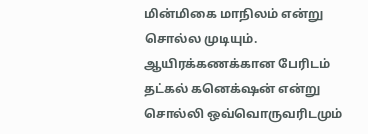மின்மிகை மாநிலம் என்று சொல்ல முடியும். ஆயிரக்கணக்கான பேரிடம் தட்கல் கனெக்‌ஷன் என்று சொல்லி ஒவ்வொருவரிடமும்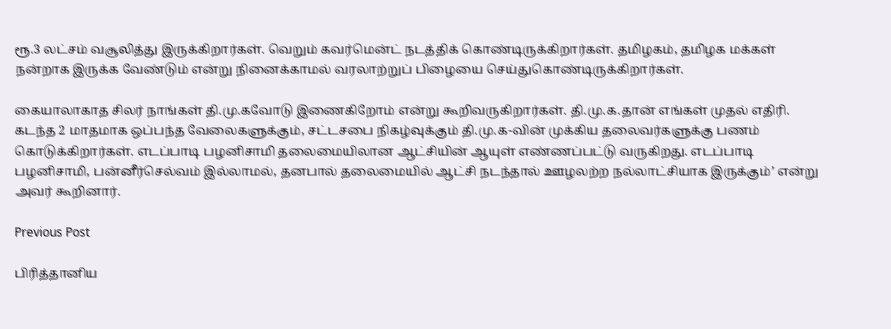ரூ.3 லட்சம் வசூலித்து இருக்கிறார்கள். வெறும் கவர்மென்ட் நடத்திக் கொண்டிருக்கிறார்கள். தமிழகம், தமிழக மக்கள் நன்றாக இருக்க வேண்டும் என்று நினைக்காமல் வரலாற்றுப் பிழையை செய்துகொண்டிருக்கிறார்கள்.

கையாலாகாத சிலர் நாங்கள் தி.மு.கவோடு இணைகிறோம் என்று கூறிவருகிறார்கள். தி.மு.க.தான் எங்கள் முதல் எதிரி. கடந்த 2 மாதமாக ஒப்பந்த வேலைகளுக்கும், சட்டசபை நிகழ்வுக்கும் தி.மு.க-வின் முக்கிய தலைவர்களுக்கு பணம் கொடுக்கிறார்கள். எடப்பாடி பழனிசாமி தலைமையிலான ஆட்சியின் ஆயுள் எண்ணப்பட்டு வருகிறது. எடப்பாடி பழனிசாமி, பன்னீர்செல்வம் இல்லாமல், தனபால் தலைமையில் ஆட்சி நடந்தால் ஊழலற்ற நல்லாட்சியாக இருக்கும்’ என்று அவர் கூறினார்.

Previous Post

பிரித்தானிய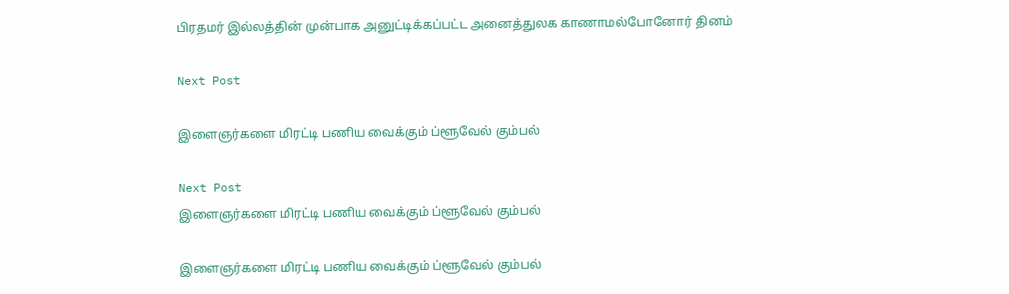பிரதமர் இல்லத்தின் முன்பாக அனுட்டிக்கப்பட்ட அனைத்துலக காணாமல்போனோர் தினம்

Next Post

இளைஞர்களை மிரட்டி பணிய வைக்கும் ப்ளூவேல் கும்பல்

Next Post
இளைஞர்களை மிரட்டி பணிய வைக்கும் ப்ளூவேல் கும்பல்

இளைஞர்களை மிரட்டி பணிய வைக்கும் ப்ளூவேல் கும்பல்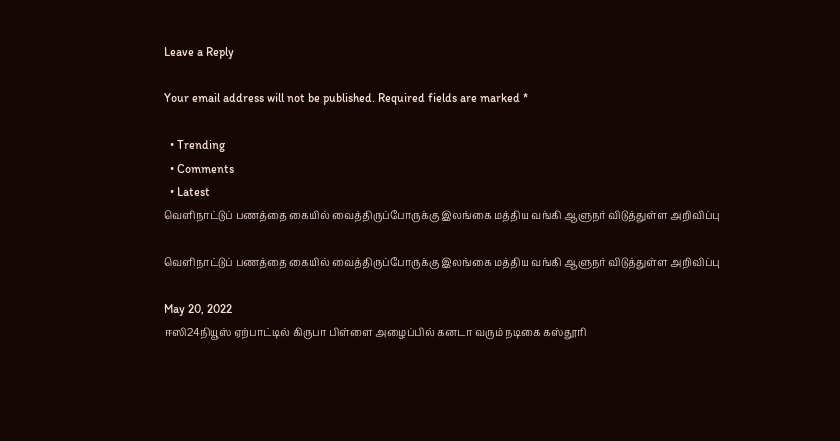Leave a Reply

Your email address will not be published. Required fields are marked *

  • Trending
  • Comments
  • Latest
வெளிநாட்டுப் பணத்தை கையில் வைத்திருப்போருக்கு இலங்கை மத்திய வங்கி ஆளுநர் விடுத்துள்ள அறிவிப்பு

வெளிநாட்டுப் பணத்தை கையில் வைத்திருப்போருக்கு இலங்கை மத்திய வங்கி ஆளுநர் விடுத்துள்ள அறிவிப்பு

May 20, 2022
ஈஸி24நியூஸ் ஏற்பாட்டில் கிருபா பிள்ளை அழைப்பில் கனடா வரும் நடிகை கஸ்தூரி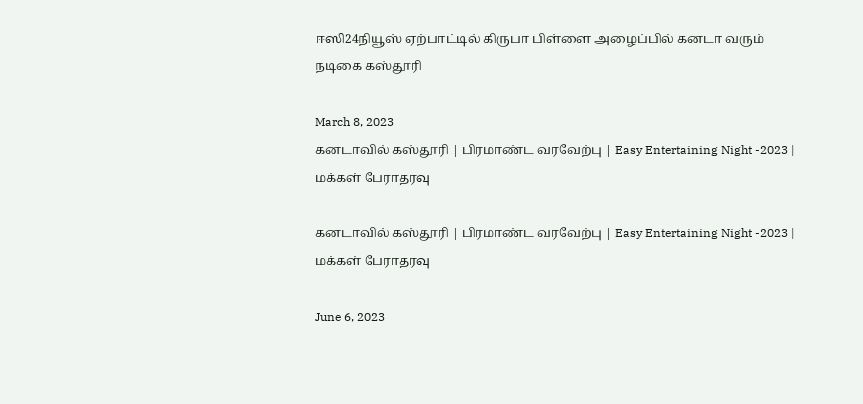ஈஸி24நியூஸ் ஏற்பாட்டில் கிருபா பிள்ளை அழைப்பில் கனடா வரும் நடிகை கஸ்தூரி

March 8, 2023
கனடாவில் கஸ்தூரி | பிரமாண்ட வரவேற்பு | Easy Entertaining Night -2023 | மக்கள் பேராதரவு

கனடாவில் கஸ்தூரி | பிரமாண்ட வரவேற்பு | Easy Entertaining Night -2023 | மக்கள் பேராதரவு

June 6, 2023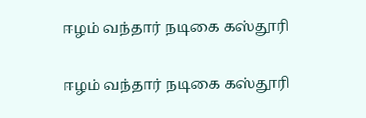ஈழம் வந்தார் நடிகை கஸ்தூரி

ஈழம் வந்தார் நடிகை கஸ்தூரி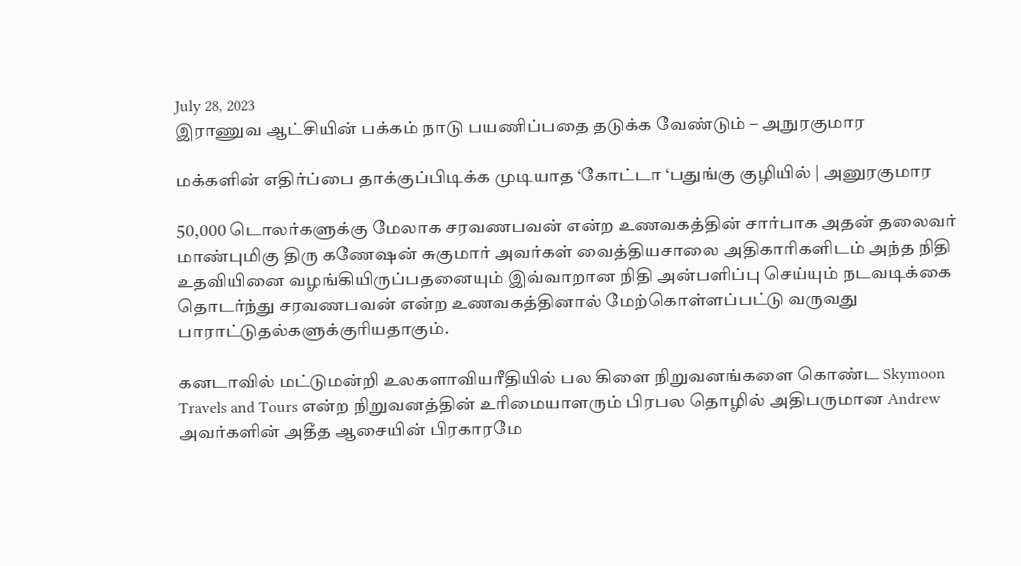July 28, 2023
இராணுவ ஆட்சியின் பக்கம் நாடு பயணிப்பதை தடுக்க வேண்டும் – அநுரகுமார

மக்களின் எதிர்ப்பை தாக்குப்பிடிக்க முடியாத ‘கோட்டா ‘பதுங்கு குழியில் | அனுரகுமார

50,000 டொலர்களுக்கு மேலாக சரவணபவன் என்ற உணவகத்தின் சார்பாக அதன் தலைவர் மாண்புமிகு திரு கணேஷன் சுகுமார் அவர்கள் வைத்தியசாலை அதிகாரிகளிடம் அந்த நிதி உதவியினை வழங்கியிருப்பதனையும் இவ்வாறான நிதி அன்பளிப்பு செய்யும் நடவடிக்கை தொடர்ந்து சரவணபவன் என்ற உணவகத்தினால் மேற்கொள்ளப்பட்டு வருவது பாராட்டுதல்களுக்குரியதாகும்.

கனடாவில் மட்டுமன்றி உலகளாவியரீதியில் பல கிளை நிறுவனங்களை கொண்ட Skymoon Travels and Tours என்ற நிறுவனத்தின் உரிமையாளரும் பிரபல தொழில் அதிபருமான Andrew அவர்களின் அதீத ஆசையின் பிரகாரமே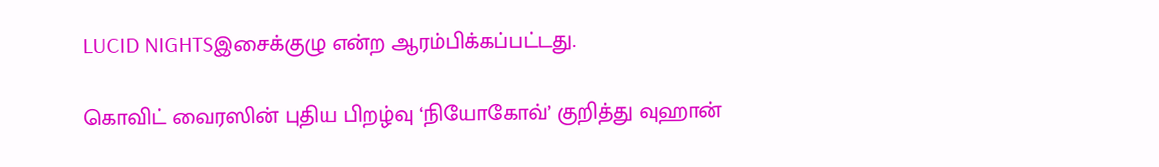LUCID NIGHTSஇசைக்குழு என்ற ஆரம்பிக்கப்பட்டது.

கொவிட் வைரஸின் புதிய பிறழ்வு ‘நியோகோவ்’ குறித்து வுஹான்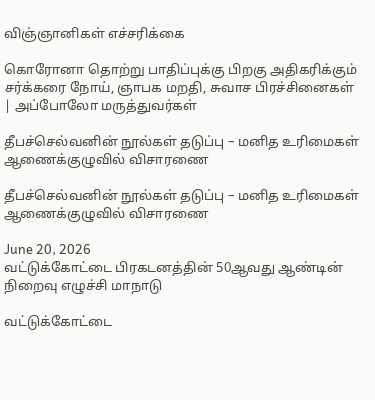விஞ்ஞானிகள் எச்சரிக்கை

கொரோனா தொற்று பாதிப்புக்கு பிறகு அதிகரிக்கும் சர்க்கரை நோய், ஞாபக மறதி, சுவாச பிரச்சினைகள் | அப்போலோ மருத்துவர்கள்

தீபச்செல்வனின் நூல்கள் தடுப்பு – மனித உரிமைகள் ஆணைக்குழுவில் விசாரணை

தீபச்செல்வனின் நூல்கள் தடுப்பு – மனித உரிமைகள் ஆணைக்குழுவில் விசாரணை

June 20, 2026
வட்டுக்கோட்டை பிரகடனத்தின் 50ஆவது ஆண்டின் நிறைவு எழுச்சி மாநாடு

வட்டுக்கோட்டை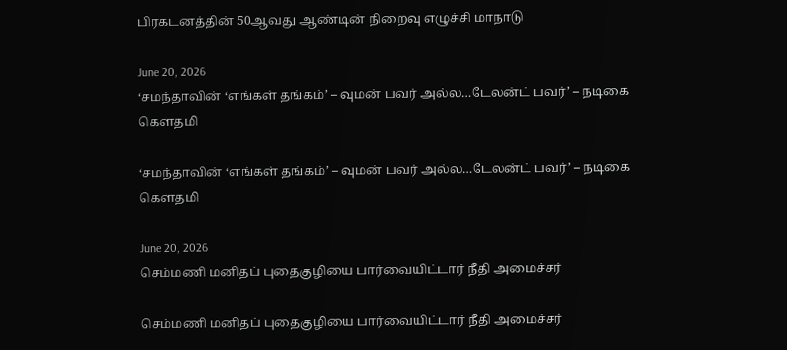பிரகடனத்தின் 50ஆவது ஆண்டின் நிறைவு எழுச்சி மாநாடு

June 20, 2026
‘சமந்தாவின் ‘எங்கள் தங்கம்’ – வுமன் பவர் அல்ல…டேலன்ட் பவர்’ – நடிகை கௌதமி

‘சமந்தாவின் ‘எங்கள் தங்கம்’ – வுமன் பவர் அல்ல…டேலன்ட் பவர்’ – நடிகை கௌதமி

June 20, 2026
செம்மணி மனிதப் புதைகுழியை பார்வையிட்டார் நீதி அமைச்சர்

செம்மணி மனிதப் புதைகுழியை பார்வையிட்டார் நீதி அமைச்சர்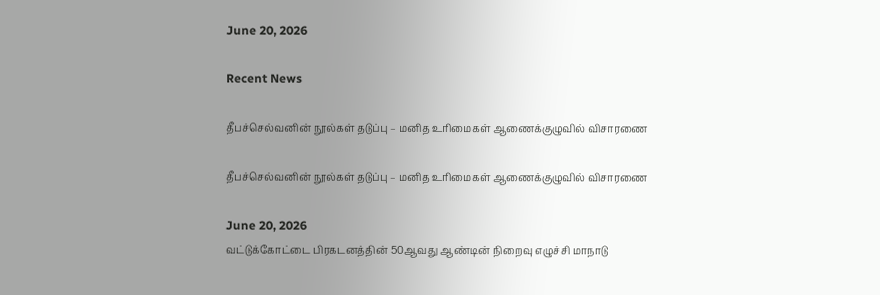June 20, 2026

Recent News

தீபச்செல்வனின் நூல்கள் தடுப்பு – மனித உரிமைகள் ஆணைக்குழுவில் விசாரணை

தீபச்செல்வனின் நூல்கள் தடுப்பு – மனித உரிமைகள் ஆணைக்குழுவில் விசாரணை

June 20, 2026
வட்டுக்கோட்டை பிரகடனத்தின் 50ஆவது ஆண்டின் நிறைவு எழுச்சி மாநாடு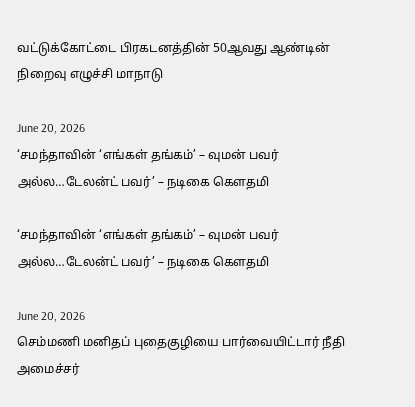வட்டுக்கோட்டை பிரகடனத்தின் 50ஆவது ஆண்டின் நிறைவு எழுச்சி மாநாடு

June 20, 2026
‘சமந்தாவின் ‘எங்கள் தங்கம்’ – வுமன் பவர் அல்ல…டேலன்ட் பவர்’ – நடிகை கௌதமி

‘சமந்தாவின் ‘எங்கள் தங்கம்’ – வுமன் பவர் அல்ல…டேலன்ட் பவர்’ – நடிகை கௌதமி

June 20, 2026
செம்மணி மனிதப் புதைகுழியை பார்வையிட்டார் நீதி அமைச்சர்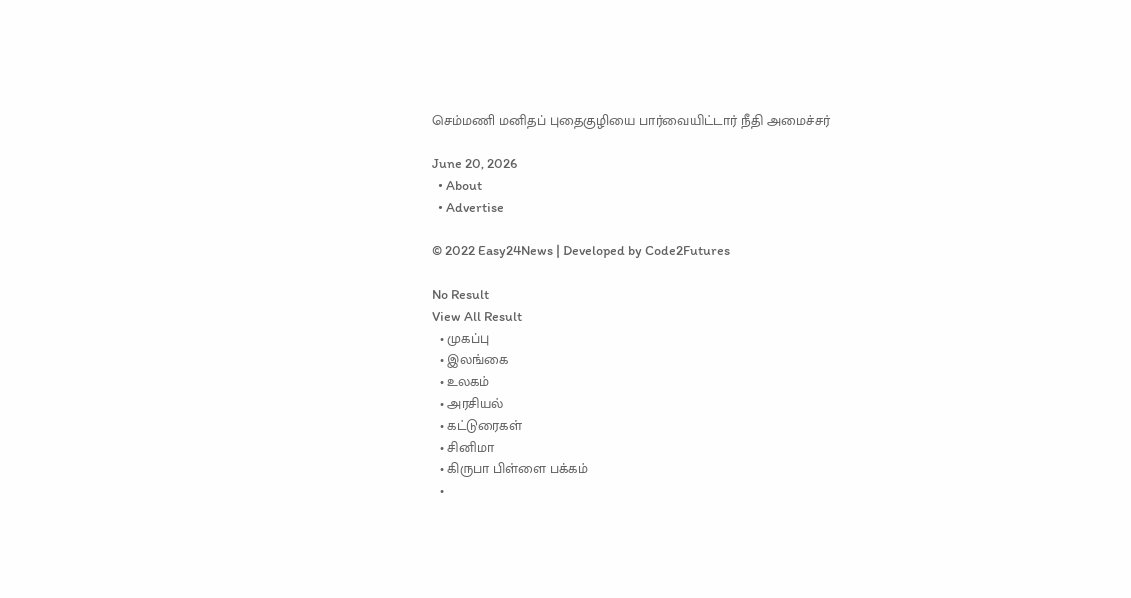செம்மணி மனிதப் புதைகுழியை பார்வையிட்டார் நீதி அமைச்சர்

June 20, 2026
  • About
  • Advertise

© 2022 Easy24News | Developed by Code2Futures

No Result
View All Result
  • முகப்பு
  • இலங்கை
  • உலகம்
  • அரசியல்
  • கட்டுரைகள்
  • சினிமா
  • கிருபா பிள்ளை பக்கம்
  •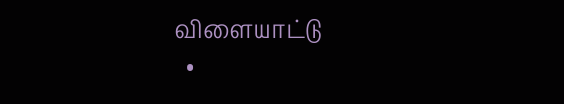விளையாட்டு
  •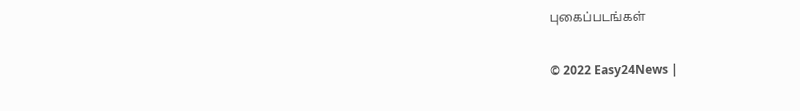புகைப்படங்கள்

© 2022 Easy24News |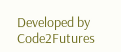Developed by Code2Futures